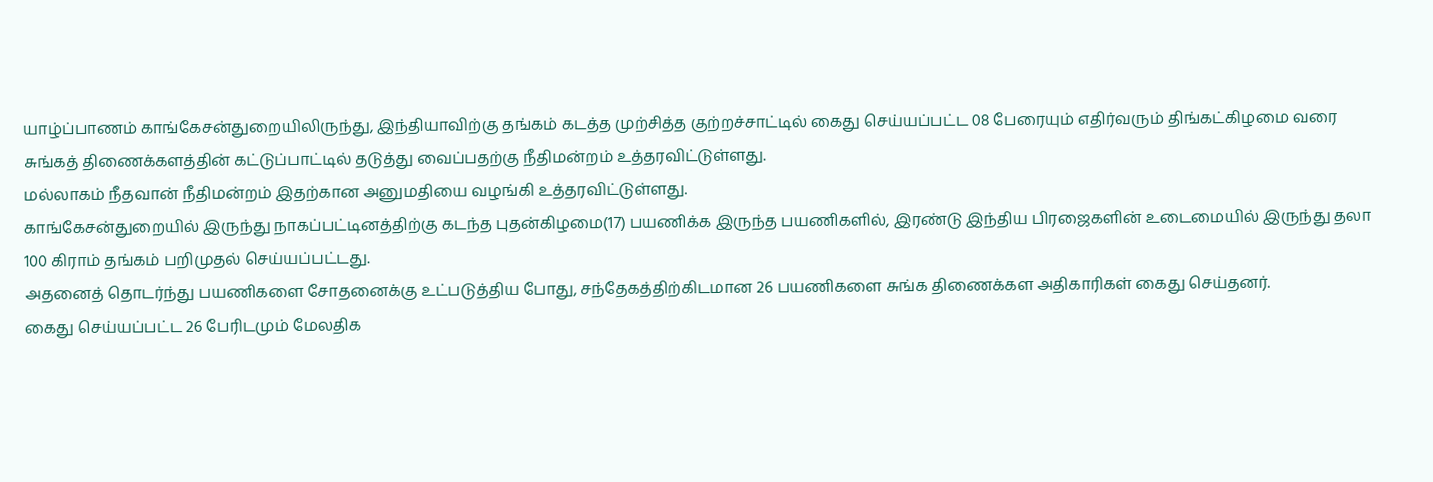யாழ்ப்பாணம் காங்கேசன்துறையிலிருந்து, இந்தியாவிற்கு தங்கம் கடத்த முற்சித்த குற்றச்சாட்டில் கைது செய்யப்பட்ட 08 பேரையும் எதிர்வரும் திங்கட்கிழமை வரை சுங்கத் திணைக்களத்தின் கட்டுப்பாட்டில் தடுத்து வைப்பதற்கு நீதிமன்றம் உத்தரவிட்டுள்ளது.
மல்லாகம் நீதவான் நீதிமன்றம் இதற்கான அனுமதியை வழங்கி உத்தரவிட்டுள்ளது.
காங்கேசன்துறையில் இருந்து நாகப்பட்டினத்திற்கு கடந்த புதன்கிழமை(17) பயணிக்க இருந்த பயணிகளில், இரண்டு இந்திய பிரஜைகளின் உடைமையில் இருந்து தலா 100 கிராம் தங்கம் பறிமுதல் செய்யப்பட்டது.
அதனைத் தொடர்ந்து பயணிகளை சோதனைக்கு உட்படுத்திய போது, சந்தேகத்திற்கிடமான 26 பயணிகளை சுங்க திணைக்கள அதிகாரிகள் கைது செய்தனர்.
கைது செய்யப்பட்ட 26 பேரிடமும் மேலதிக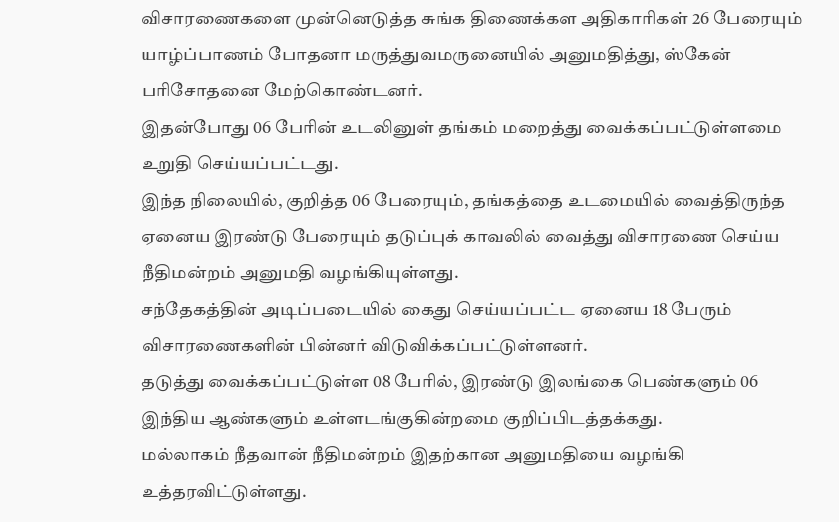விசாரணைகளை முன்னெடுத்த சுங்க திணைக்கள அதிகாரிகள் 26 பேரையும் யாழ்ப்பாணம் போதனா மருத்துவமருனையில் அனுமதித்து, ஸ்கேன் பரிசோதனை மேற்கொண்டனர்.
இதன்போது 06 பேரின் உடலினுள் தங்கம் மறைத்து வைக்கப்பட்டுள்ளமை உறுதி செய்யப்பட்டது.
இந்த நிலையில், குறித்த 06 பேரையும், தங்கத்தை உடமையில் வைத்திருந்த ஏனைய இரண்டு பேரையும் தடுப்புக் காவலில் வைத்து விசாரணை செய்ய நீதிமன்றம் அனுமதி வழங்கியுள்ளது.
சந்தேகத்தின் அடிப்படையில் கைது செய்யப்பட்ட ஏனைய 18 பேரும் விசாரணைகளின் பின்னர் விடுவிக்கப்பட்டுள்ளனர்.
தடுத்து வைக்கப்பட்டுள்ள 08 பேரில், இரண்டு இலங்கை பெண்களும் 06 இந்திய ஆண்களும் உள்ளடங்குகின்றமை குறிப்பிடத்தக்கது.
மல்லாகம் நீதவான் நீதிமன்றம் இதற்கான அனுமதியை வழங்கி உத்தரவிட்டுள்ளது.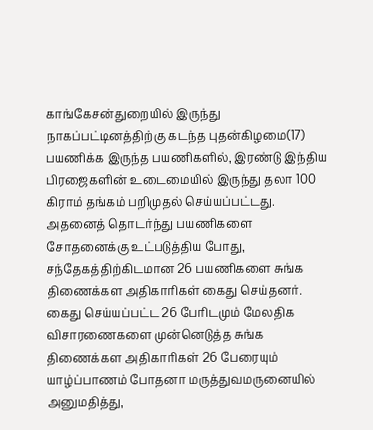காங்கேசன்துறையில் இருந்து நாகப்பட்டினத்திற்கு கடந்த புதன்கிழமை(17) பயணிக்க இருந்த பயணிகளில், இரண்டு இந்திய பிரஜைகளின் உடைமையில் இருந்து தலா 100 கிராம் தங்கம் பறிமுதல் செய்யப்பட்டது.
அதனைத் தொடர்ந்து பயணிகளை சோதனைக்கு உட்படுத்திய போது, சந்தேகத்திற்கிடமான 26 பயணிகளை சுங்க திணைக்கள அதிகாரிகள் கைது செய்தனர்.
கைது செய்யப்பட்ட 26 பேரிடமும் மேலதிக விசாரணைகளை முன்னெடுத்த சுங்க திணைக்கள அதிகாரிகள் 26 பேரையும் யாழ்ப்பாணம் போதனா மருத்துவமருனையில் அனுமதித்து,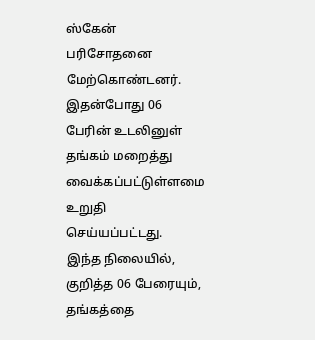ஸ்கேன் பரிசோதனை மேற்கொண்டனர்.
இதன்போது 06 பேரின் உடலினுள் தங்கம் மறைத்து வைக்கப்பட்டுள்ளமை உறுதி செய்யப்பட்டது.
இந்த நிலையில், குறித்த 06 பேரையும், தங்கத்தை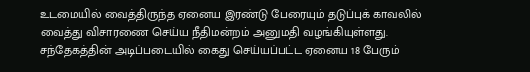உடமையில் வைத்திருந்த ஏனைய இரண்டு பேரையும் தடுப்புக் காவலில் வைத்து விசாரணை செய்ய நீதிமன்றம் அனுமதி வழங்கியுள்ளது.
சந்தேகத்தின் அடிப்படையில் கைது செய்யப்பட்ட ஏனைய 18 பேரும்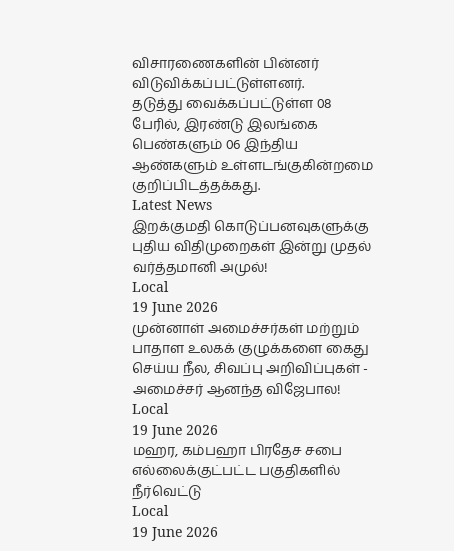விசாரணைகளின் பின்னர் விடுவிக்கப்பட்டுள்ளனர்.
தடுத்து வைக்கப்பட்டுள்ள 08 பேரில், இரண்டு இலங்கை பெண்களும் 06 இந்திய ஆண்களும் உள்ளடங்குகின்றமை குறிப்பிடத்தக்கது.
Latest News
இறக்குமதி கொடுப்பனவுகளுக்கு புதிய விதிமுறைகள் இன்று முதல் வர்த்தமானி அமுல்!
Local
19 June 2026
முன்னாள் அமைச்சர்கள் மற்றும் பாதாள உலகக் குழுக்களை கைது செய்ய நீல, சிவப்பு அறிவிப்புகள் - அமைச்சர் ஆனந்த விஜேபால!
Local
19 June 2026
மஹர, கம்பஹா பிரதேச சபை எல்லைக்குட்பட்ட பகுதிகளில் நீர்வெட்டு
Local
19 June 2026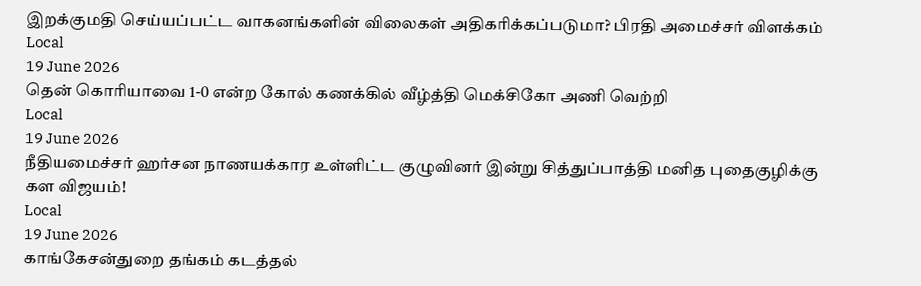இறக்குமதி செய்யப்பட்ட வாகனங்களின் விலைகள் அதிகரிக்கப்படுமா? பிரதி அமைச்சர் விளக்கம்
Local
19 June 2026
தென் கொரியாவை 1-0 என்ற கோல் கணக்கில் வீழ்த்தி மெக்சிகோ அணி வெற்றி
Local
19 June 2026
நீதியமைச்சர் ஹர்சன நாணயக்கார உள்ளிட்ட குழுவினர் இன்று சித்துப்பாத்தி மனித புதைகுழிக்கு கள விஜயம்!
Local
19 June 2026
காங்கேசன்துறை தங்கம் கடத்தல்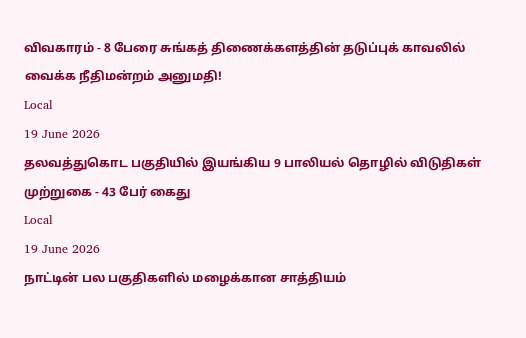விவகாரம் - 8 பேரை சுங்கத் திணைக்களத்தின் தடுப்புக் காவலில் வைக்க நீதிமன்றம் அனுமதி!
Local
19 June 2026
தலவத்துகொட பகுதியில் இயங்கிய 9 பாலியல் தொழில் விடுதிகள் முற்றுகை - 43 பேர் கைது
Local
19 June 2026
நாட்டின் பல பகுதிகளில் மழைக்கான சாத்தியம்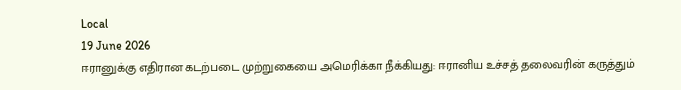Local
19 June 2026
ஈரானுக்கு எதிரான கடற்படை முற்றுகையை அமெரிக்கா நீக்கியது: ஈரானிய உச்சத் தலைவரின் கருத்தும்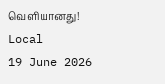வெளியானது!
Local
19 June 2026